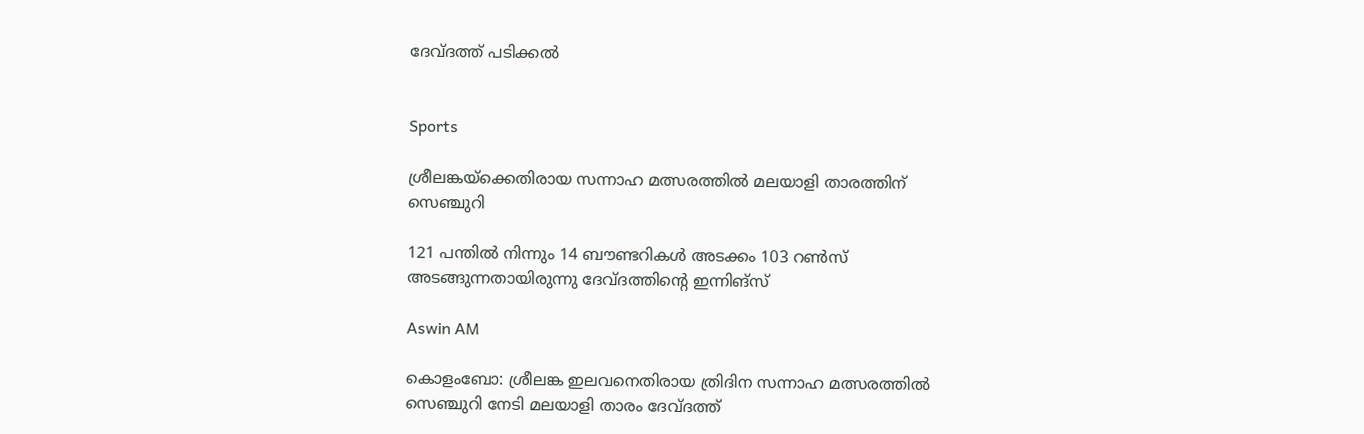ദേവ്ദത്ത് പടിക്കൽ


Sports

ശ്രീലങ്കയ്ക്കെതിരായ സന്നാഹ മത്സരത്തിൽ മലയാളി താരത്തിന് സെഞ്ചുറി

121 പന്തിൽ നിന്നും 14 ബൗണ്ടറികൾ അടക്കം 103 റൺസ് അടങ്ങുന്നതായിരുന്നു ദേവ്ദത്തിന്‍റെ ഇന്നിങ്സ്

Aswin AM

കൊളംബോ: ശ്രീലങ്ക ഇലവനെതിരായ ത്രിദിന സന്നാഹ മത്സരത്തിൽ സെഞ്ചുറി നേടി മലയാളി താരം ദേവ്ദത്ത്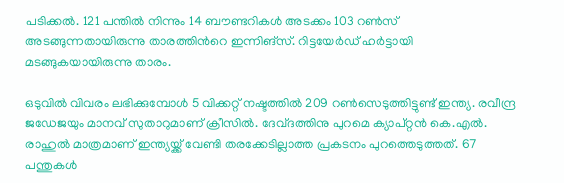പടിക്കൽ. 121 പന്തിൽ നിന്നും 14 ബൗണ്ടറികൾ അടക്കം 103 റൺസ് അടങ്ങുന്നതായിരുന്നു താരത്തിന്‍റെ ഇന്നിങ്സ്. റിട്ടയേർഡ് ഹർട്ടായി മടങ്ങുകയായിരുന്നു താരം.

ഒടുവിൽ വിവരം ലഭിക്കുമ്പോൾ 5 വിക്കറ്റ് നഷ്ടത്തിൽ 209 റൺസെടുത്തിട്ടുണ്ട് ഇന്ത‍്യ. രവീന്ദ്ര ജഡേജയും മാനവ് സുതാറുമാണ് ക്രീസിൽ. ദേവ്ദത്തിനു പുറമെ ക‍്യാപ്റ്റൻ കെ.എൽ. രാഹുൽ മാത്രമാണ് ഇന്ത‍്യയ്ക്ക് വേണ്ടി തരക്കേടില്ലാത്ത പ്രകടനം പുറത്തെടുത്തത്. 67 പന്തുകൾ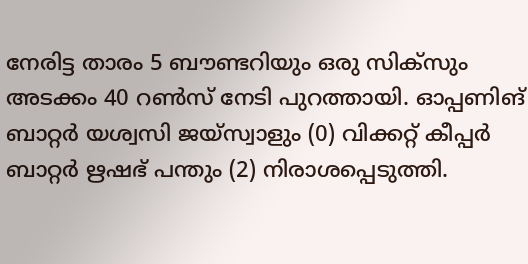നേരിട്ട താരം 5 ബൗണ്ടറിയും ഒരു സിക്സും അടക്കം 40 റൺസ് നേടി പുറത്തായി. ഓപ്പണിങ് ബാറ്റർ യശ്വസി ജയ്സ്വാളും (0) വിക്കറ്റ് കീപ്പർ ബാറ്റർ ഋഷഭ് പന്തും (2) നിരാശപ്പെടുത്തി.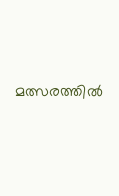മത്സരത്തിൽ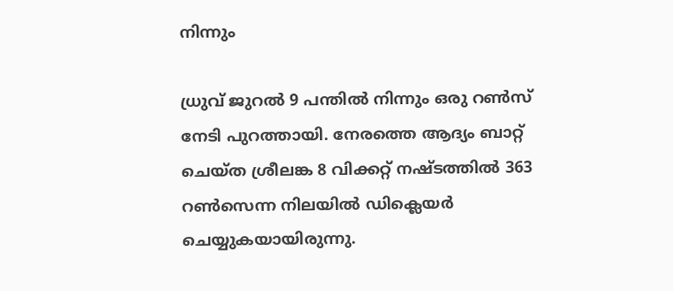നിന്നും

ധ്രുവ് ജുറൽ 9 പന്തിൽ നിന്നും ഒരു റൺസ് നേടി പുറത്തായി. നേരത്തെ ആദ‍്യം ബാറ്റ് ചെയ്ത ശ്രീലങ്ക 8 വിക്കറ്റ് നഷ്ടത്തിൽ 363 റൺസെന്ന നിലയിൽ ഡിക്ലെയർ ചെയ്യുകയായിരുന്നു.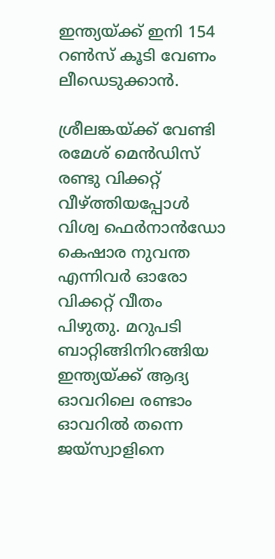ഇന്ത‍്യയ്ക്ക് ഇനി 154 റൺസ് കൂടി വേണം ലീഡെടുക്കാൻ.

ശ്രീലങ്കയ്ക്ക് വേണ്ടി രമേശ് മെൻഡിസ് രണ്ടു വിക്കറ്റ് വീഴ്ത്തിയപ്പോൾ വിശ്വ ഫെർനാൻഡോ കെഷാര നുവന്ത എന്നിവർ ഓരോ വിക്കറ്റ് വീതം പിഴുതു. മറുപടി ബാറ്റിങ്ങിനിറങ്ങിയ ഇന്ത‍്യയ്ക്ക് ആദ‍്യ ഓവറിലെ രണ്ടാം ഓവറിൽ തന്നെ ജയ്സ്വാളിനെ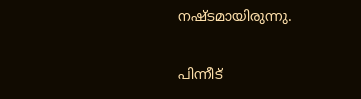നഷ്ടമായിരുന്നു.

പിന്നീട്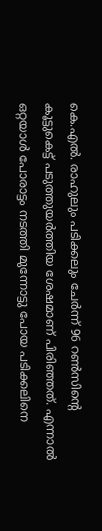കെ.എൽ. രാഹുലും പടിക്കലും ചേർന്ന് 96 റൺസിന്‍റെ കൂട്ടുകെട്ട് പടുത്തുയർത്തിയ ശേഷമാണ് പിരിഞ്ഞത്. എന്നാൽ ഒറ്റയാൾ പോരാട്ടം നടത്തി മുന്നോട്ടു പോയ പടിക്കലിനെ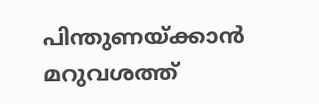പിന്തുണയ്ക്കാൻ മറുവശത്ത്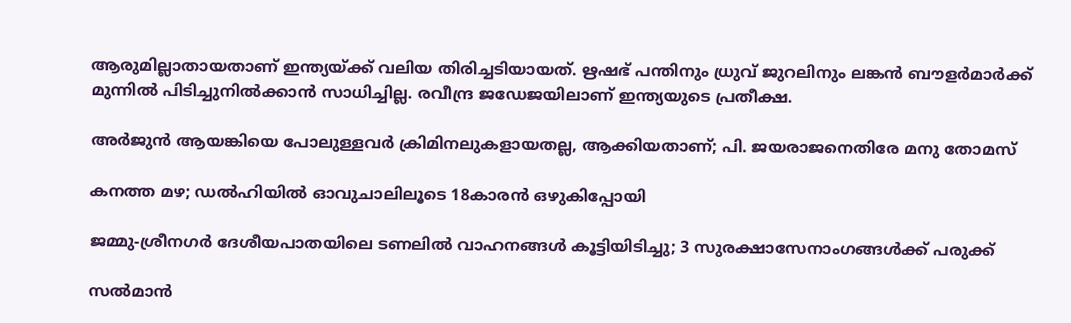ആരുമില്ലാതായതാണ് ഇന്ത‍്യയ്ക്ക് വലിയ തിരിച്ചടിയായത്. ഋഷഭ് പന്തിനും ധ്രുവ് ജുറലിനും ലങ്കൻ ബൗളർമാർക്ക് മുന്നിൽ പിടിച്ചുനിൽക്കാൻ സാധിച്ചില്ല. രവീന്ദ്ര ജഡേജയിലാണ് ഇന്ത‍്യയുടെ പ്രതീക്ഷ.

അർജുൻ ആയങ്കിയെ പോലുള്ളവർ ക്രിമിനലുകളായതല്ല, ആക്കിയതാണ്; പി. ജയരാജനെതിരേ മനു തോമസ്

കനത്ത മഴ; ഡൽഹിയിൽ ഓവുചാലിലൂടെ 18കാരൻ ഒഴുകിപ്പോയി

ജമ്മു-ശ്രീനഗർ ദേശീയപാതയിലെ ടണലിൽ വാഹനങ്ങൾ കൂട്ടിയിടിച്ചു; 3 സുരക്ഷാസേനാംഗങ്ങൾക്ക് പരുക്ക്

സൽമാൻ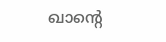ഖാന്‍റെ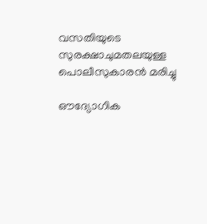വസതിയുടെ സുരക്ഷാചുമതലയുള്ള പൊലീസുകാരൻ മരിച്ചു

ഔദ്യോഗിക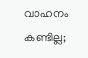വാഹനം കണ്ടില്ല;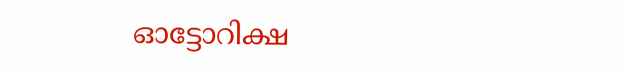ഓട്ടോറിക്ഷ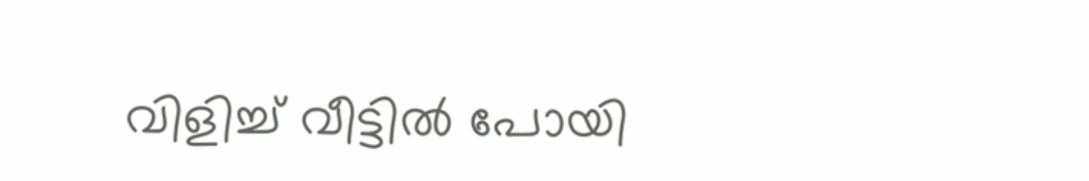വിളിച്ച് വീട്ടിൽ പോയി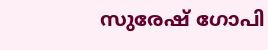സുരേഷ് ഗോപി